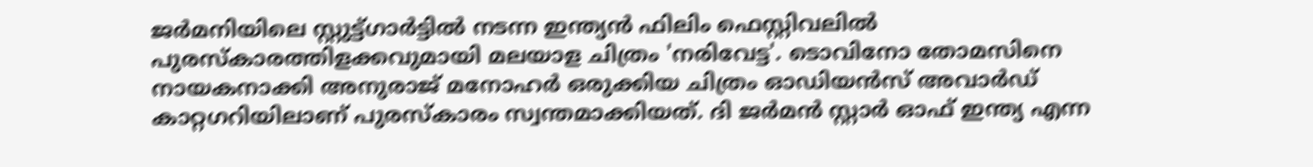ജർമനിയിലെ സ്റ്റുട്ട്ഗാർട്ടിൽ നടന്ന ഇന്ത്യൻ ഫിലിം ഫെസ്റ്റിവലിൽ പുരസ്‌കാരത്തിളക്കവുമായി മലയാള ചിത്രം 'നരിവേട്ട'. ടൊവിനോ തോമസിനെ നായകനാക്കി അനുരാജ് മനോഹർ ഒരുക്കിയ ചിത്രം ഓഡിയൻസ് അവാർഡ് കാറ്റഗറിയിലാണ് പുരസ്‌കാരം സ്വന്തമാക്കിയത്. ദി ജർമൻ സ്റ്റാർ ഓഫ് ഇന്ത്യ എന്ന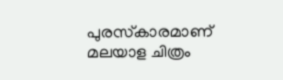പുരസ്‌കാരമാണ് മലയാള ചിത്രം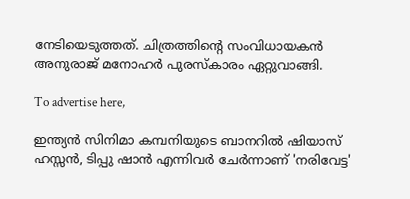നേടിയെടുത്തത്. ചിത്രത്തിന്റെ സംവിധായകൻ അനുരാജ് മനോഹർ പുരസ്‌കാരം ഏറ്റുവാങ്ങി.

To advertise here,

ഇന്ത്യൻ സിനിമാ കമ്പനിയുടെ ബാനറിൽ ഷിയാസ് ഹസ്സൻ, ടിപ്പു ഷാൻ എന്നിവർ ചേർന്നാണ് 'നരിവേട്ട'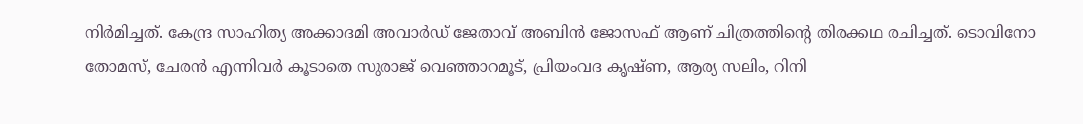നിർമിച്ചത്. കേന്ദ്ര സാഹിത്യ അക്കാദമി അവാർഡ് ജേതാവ് അബിൻ ജോസഫ് ആണ് ചിത്രത്തിന്റെ തിരക്കഥ രചിച്ചത്. ടൊവിനോ തോമസ്, ചേരൻ എന്നിവർ കൂടാതെ സുരാജ് വെഞ്ഞാറമൂട്, പ്രിയംവദ കൃഷ്ണ, ആര്യ സലിം, റിനി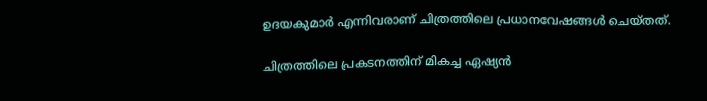ഉദയകുമാർ എന്നിവരാണ് ചിത്രത്തിലെ പ്രധാനവേഷങ്ങൾ ചെയ്തത്.

ചിത്രത്തിലെ പ്രകടനത്തിന് മികച്ച ഏഷ്യൻ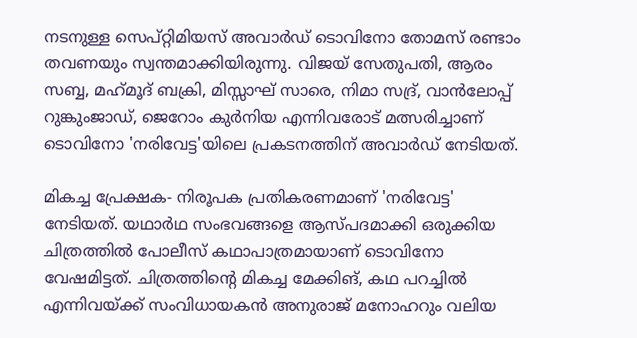നടനുള്ള സെപ്റ്റിമിയസ് അവാർഡ് ടൊവിനോ തോമസ് രണ്ടാം തവണയും സ്വന്തമാക്കിയിരുന്നു. വിജയ് സേതുപതി, ആരം സബ്ബ, മഹ്‌മൂദ് ബക്രി, മിസ്സാഘ് സാരെ, നിമാ സദ്ര്, വാൻലോപ്പ് റുങ്കുംജാഡ്, ജെറോം കുർനിയ എന്നിവരോട് മത്സരിച്ചാണ് ടൊവിനോ 'നരിവേട്ട'യിലെ പ്രകടനത്തിന് അവാർഡ് നേടിയത്.

മികച്ച പ്രേക്ഷക- നിരൂപക പ്രതികരണമാണ് 'നരിവേട്ട' നേടിയത്. യഥാർഥ സംഭവങ്ങളെ ആസ്പദമാക്കി ഒരുക്കിയ ചിത്രത്തിൽ പോലീസ് കഥാപാത്രമായാണ് ടൊവിനോ വേഷമിട്ടത്. ചിത്രത്തിന്റെ മികച്ച മേക്കിങ്, കഥ പറച്ചിൽ എന്നിവയ്ക്ക് സംവിധായകൻ അനുരാജ് മനോഹറും വലിയ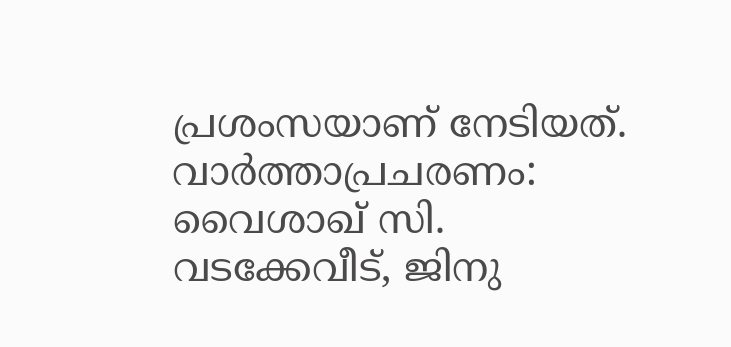പ്രശംസയാണ് നേടിയത്. വാർത്താപ്രചരണം: വൈശാഖ് സി. വടക്കേവീട്, ജിനു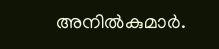അനിൽകുമാർ.